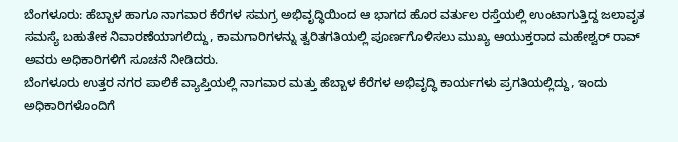ಬೆಂಗಳೂರು: ಹೆಬ್ಬಾಳ ಹಾಗೂ ನಾಗವಾರ ಕೆರೆಗಳ ಸಮಗ್ರ ಅಭಿವೃದ್ಧಿಯಿಂದ ಆ ಭಾಗದ ಹೊರ ವರ್ತುಲ ರಸ್ತೆಯಲ್ಲಿ ಉಂಟಾಗುತ್ತಿದ್ದ ಜಲಾವೃತ ಸಮಸ್ಯೆ ಬಹುತೇಕ ನಿವಾರಣೆಯಾಗಲಿದ್ದು, ಕಾಮಗಾರಿಗಳನ್ನು ತ್ವರಿತಗತಿಯಲ್ಲಿ ಪೂರ್ಣಗೊಳಿಸಲು ಮುಖ್ಯ ಆಯುಕ್ತರಾದ ಮಹೇಶ್ವರ್ ರಾವ್ ಅವರು ಅಧಿಕಾರಿಗಳಿಗೆ ಸೂಚನೆ ನೀಡಿದರು.
ಬೆಂಗಳೂರು ಉತ್ತರ ನಗರ ಪಾಲಿಕೆ ವ್ಯಾಪ್ತಿಯಲ್ಲಿ ನಾಗವಾರ ಮತ್ತು ಹೆಬ್ಬಾಳ ಕೆರೆಗಳ ಅಭಿವೃದ್ಧಿ ಕಾರ್ಯಗಳು ಪ್ರಗತಿಯಲ್ಲಿದ್ದು, ಇಂದು ಅಧಿಕಾರಿಗಳೊಂದಿಗೆ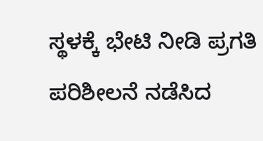ಸ್ಥಳಕ್ಕೆ ಭೇಟಿ ನೀಡಿ ಪ್ರಗತಿ ಪರಿಶೀಲನೆ ನಡೆಸಿದ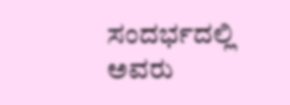ಸಂದರ್ಭದಲ್ಲಿ ಅವರು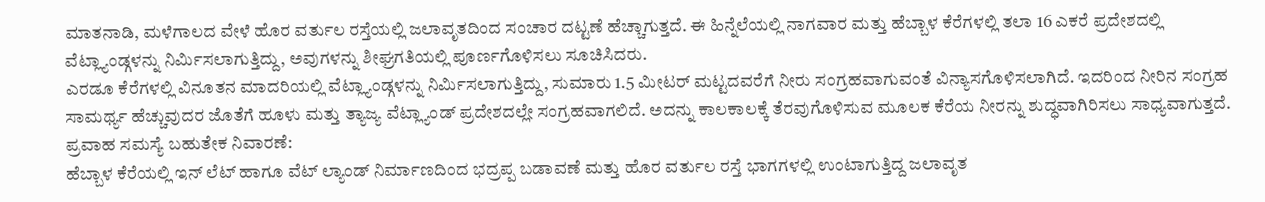ಮಾತನಾಡಿ, ಮಳೆಗಾಲದ ವೇಳೆ ಹೊರ ವರ್ತುಲ ರಸ್ತೆಯಲ್ಲಿ ಜಲಾವೃತದಿಂದ ಸಂಚಾರ ದಟ್ಟಣೆ ಹೆಚ್ಚಾಗುತ್ತದೆ. ಈ ಹಿನ್ನೆಲೆಯಲ್ಲಿ ನಾಗವಾರ ಮತ್ತು ಹೆಬ್ಬಾಳ ಕೆರೆಗಳಲ್ಲಿ ತಲಾ 16 ಎಕರೆ ಪ್ರದೇಶದಲ್ಲಿ ವೆಟ್ಲ್ಯಾಂಡ್ಗಳನ್ನು ನಿರ್ಮಿಸಲಾಗುತ್ತಿದ್ದು, ಅವುಗಳನ್ನು ಶೀಘ್ರಗತಿಯಲ್ಲಿ ಪೂರ್ಣಗೊಳಿಸಲು ಸೂಚಿಸಿದರು.
ಎರಡೂ ಕೆರೆಗಳಲ್ಲಿ ವಿನೂತನ ಮಾದರಿಯಲ್ಲಿ ವೆಟ್ಲ್ಯಾಂಡ್ಗಳನ್ನು ನಿರ್ಮಿಸಲಾಗುತ್ತಿದ್ದು, ಸುಮಾರು 1.5 ಮೀಟರ್ ಮಟ್ಟದವರೆಗೆ ನೀರು ಸಂಗ್ರಹವಾಗುವಂತೆ ವಿನ್ಯಾಸಗೊಳಿಸಲಾಗಿದೆ. ಇದರಿಂದ ನೀರಿನ ಸಂಗ್ರಹ ಸಾಮರ್ಥ್ಯ ಹೆಚ್ಚುವುದರ ಜೊತೆಗೆ ಹೂಳು ಮತ್ತು ತ್ಯಾಜ್ಯ ವೆಟ್ಲ್ಯಾಂಡ್ ಪ್ರದೇಶದಲ್ಲೇ ಸಂಗ್ರಹವಾಗಲಿದೆ. ಅದನ್ನು ಕಾಲಕಾಲಕ್ಕೆ ತೆರವುಗೊಳಿಸುವ ಮೂಲಕ ಕೆರೆಯ ನೀರನ್ನು ಶುದ್ಧವಾಗಿರಿಸಲು ಸಾಧ್ಯವಾಗುತ್ತದೆ.
ಪ್ರವಾಹ ಸಮಸ್ಯೆ ಬಹುತೇಕ ನಿವಾರಣೆ:
ಹೆಬ್ಬಾಳ ಕೆರೆಯಲ್ಲಿ ಇನ್ ಲೆಟ್ ಹಾಗೂ ವೆಟ್ ಲ್ಯಾಂಡ್ ನಿರ್ಮಾಣದಿಂದ ಭದ್ರಪ್ಪ ಬಡಾವಣೆ ಮತ್ತು ಹೊರ ವರ್ತುಲ ರಸ್ತೆ ಭಾಗಗಳಲ್ಲಿ ಉಂಟಾಗುತ್ತಿದ್ದ ಜಲಾವೃತ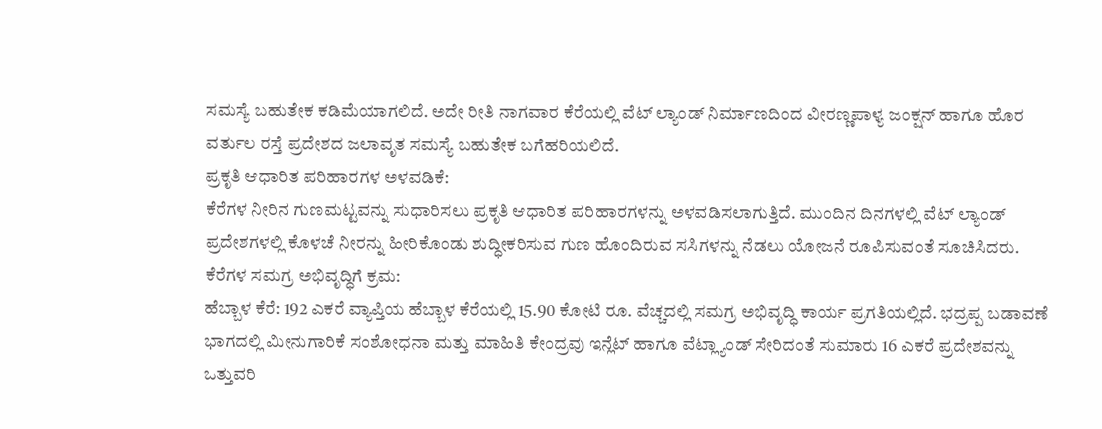ಸಮಸ್ಯೆ ಬಹುತೇಕ ಕಡಿಮೆಯಾಗಲಿದೆ. ಅದೇ ರೀತಿ ನಾಗವಾರ ಕೆರೆಯಲ್ಲಿ ವೆಟ್ ಲ್ಯಾಂಡ್ ನಿರ್ಮಾಣದಿಂದ ವೀರಣ್ಣಪಾಳ್ಯ ಜಂಕ್ಷನ್ ಹಾಗೂ ಹೊರ ವರ್ತುಲ ರಸ್ತೆ ಪ್ರದೇಶದ ಜಲಾವೃತ ಸಮಸ್ಯೆ ಬಹುತೇಕ ಬಗೆಹರಿಯಲಿದೆ.
ಪ್ರಕೃತಿ ಆಧಾರಿತ ಪರಿಹಾರಗಳ ಅಳವಡಿಕೆ:
ಕೆರೆಗಳ ನೀರಿನ ಗುಣಮಟ್ಟವನ್ನು ಸುಧಾರಿಸಲು ಪ್ರಕೃತಿ ಆಧಾರಿತ ಪರಿಹಾರಗಳನ್ನು ಅಳವಡಿಸಲಾಗುತ್ತಿದೆ. ಮುಂದಿನ ದಿನಗಳಲ್ಲಿ ವೆಟ್ ಲ್ಯಾಂಡ್ ಪ್ರದೇಶಗಳಲ್ಲಿ ಕೊಳಚೆ ನೀರನ್ನು ಹೀರಿಕೊಂಡು ಶುದ್ಧೀಕರಿಸುವ ಗುಣ ಹೊಂದಿರುವ ಸಸಿಗಳನ್ನು ನೆಡಲು ಯೋಜನೆ ರೂಪಿಸುವಂತೆ ಸೂಚಿಸಿದರು.
ಕೆರೆಗಳ ಸಮಗ್ರ ಅಭಿವೃದ್ಧಿಗೆ ಕ್ರಮ:
ಹೆಬ್ಬಾಳ ಕೆರೆ: 192 ಎಕರೆ ವ್ಯಾಪ್ತಿಯ ಹೆಬ್ಬಾಳ ಕೆರೆಯಲ್ಲಿ 15.90 ಕೋಟಿ ರೂ. ವೆಚ್ಚದಲ್ಲಿ ಸಮಗ್ರ ಅಭಿವೃದ್ಧಿ ಕಾರ್ಯ ಪ್ರಗತಿಯಲ್ಲಿದೆ. ಭದ್ರಪ್ಪ ಬಡಾವಣೆ ಭಾಗದಲ್ಲಿ ಮೀನುಗಾರಿಕೆ ಸಂಶೋಧನಾ ಮತ್ತು ಮಾಹಿತಿ ಕೇಂದ್ರವು ಇನ್ಲೆಟ್ ಹಾಗೂ ವೆಟ್ಲ್ಯಾಂಡ್ ಸೇರಿದಂತೆ ಸುಮಾರು 16 ಎಕರೆ ಪ್ರದೇಶವನ್ನು ಒತ್ತುವರಿ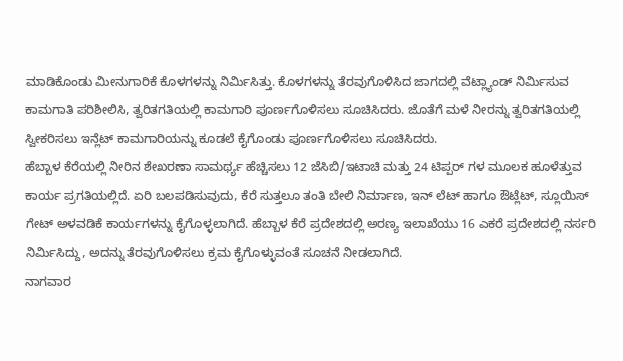ಮಾಡಿಕೊಂಡು ಮೀನುಗಾರಿಕೆ ಕೊಳಗಳನ್ನು ನಿರ್ಮಿಸಿತ್ತು. ಕೊಳಗಳನ್ನು ತೆರವುಗೊಳಿಸಿದ ಜಾಗದಲ್ಲಿ ವೆಟ್ಲ್ಯಾಂಡ್ ನಿರ್ಮಿಸುವ ಕಾಮಗಾತಿ ಪರಿಶೀಲಿಸಿ, ತ್ವರಿತಗತಿಯಲ್ಲಿ ಕಾಮಗಾರಿ ಪೂರ್ಣಗೊಳಿಸಲು ಸೂಚಿಸಿದರು. ಜೊತೆಗೆ ಮಳೆ ನೀರನ್ನು ತ್ವರಿತಗತಿಯಲ್ಲಿ ಸ್ವೀಕರಿಸಲು ಇನ್ಲೆಟ್ ಕಾಮಗಾರಿಯನ್ನು ಕೂಡಲೆ ಕೈಗೊಂಡು ಪೂರ್ಣಗೊಳಿಸಲು ಸೂಚಿಸಿದರು.
ಹೆಬ್ಬಾಳ ಕೆರೆಯಲ್ಲಿ ನೀರಿನ ಶೇಖರಣಾ ಸಾಮರ್ಥ್ಯ ಹೆಚ್ಚಿಸಲು 12 ಜೆಸಿಬಿ/ಇಟಾಚಿ ಮತ್ತು 24 ಟಿಪ್ಪರ್ ಗಳ ಮೂಲಕ ಹೂಳೆತ್ತುವ ಕಾರ್ಯ ಪ್ರಗತಿಯಲ್ಲಿದೆ. ಏರಿ ಬಲಪಡಿಸುವುದು, ಕೆರೆ ಸುತ್ತಲೂ ತಂತಿ ಬೇಲಿ ನಿರ್ಮಾಣ, ಇನ್ ಲೆಟ್ ಹಾಗೂ ಔಟ್ಲೆಟ್, ಸ್ಲೂಯಿಸ್ ಗೇಟ್ ಅಳವಡಿಕೆ ಕಾರ್ಯಗಳನ್ನು ಕೈಗೊಳ್ಳಲಾಗಿದೆ. ಹೆಬ್ಬಾಳ ಕೆರೆ ಪ್ರದೇಶದಲ್ಲಿ ಅರಣ್ಯ ಇಲಾಖೆಯು 16 ಎಕರೆ ಪ್ರದೇಶದಲ್ಲಿ ನರ್ಸರಿ ನಿರ್ಮಿಸಿದ್ದು, ಅದನ್ನು ತೆರವುಗೊಳಿಸಲು ಕ್ರಮ ಕೈಗೊಳ್ಳುವಂತೆ ಸೂಚನೆ ನೀಡಲಾಗಿದೆ.
ನಾಗವಾರ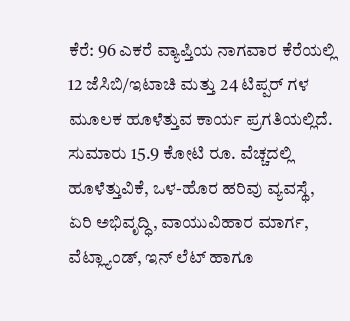ಕೆರೆ: 96 ಎಕರೆ ವ್ಯಾಪ್ತಿಯ ನಾಗವಾರ ಕೆರೆಯಲ್ಲಿ 12 ಜೆಸಿಬಿ/ಇಟಾಚಿ ಮತ್ತು 24 ಟಿಪ್ಪರ್ ಗಳ ಮೂಲಕ ಹೂಳೆತ್ತುವ ಕಾರ್ಯ ಪ್ರಗತಿಯಲ್ಲಿದೆ. ಸುಮಾರು 15.9 ಕೋಟಿ ರೂ. ವೆಚ್ಚದಲ್ಲಿ ಹೂಳೆತ್ತುವಿಕೆ, ಒಳ-ಹೊರ ಹರಿವು ವ್ಯವಸ್ಥೆ, ಏರಿ ಅಭಿವೃದ್ಧಿ, ವಾಯುವಿಹಾರ ಮಾರ್ಗ, ವೆಟ್ಲ್ಯಾಂಡ್, ಇನ್ ಲೆಟ್ ಹಾಗೂ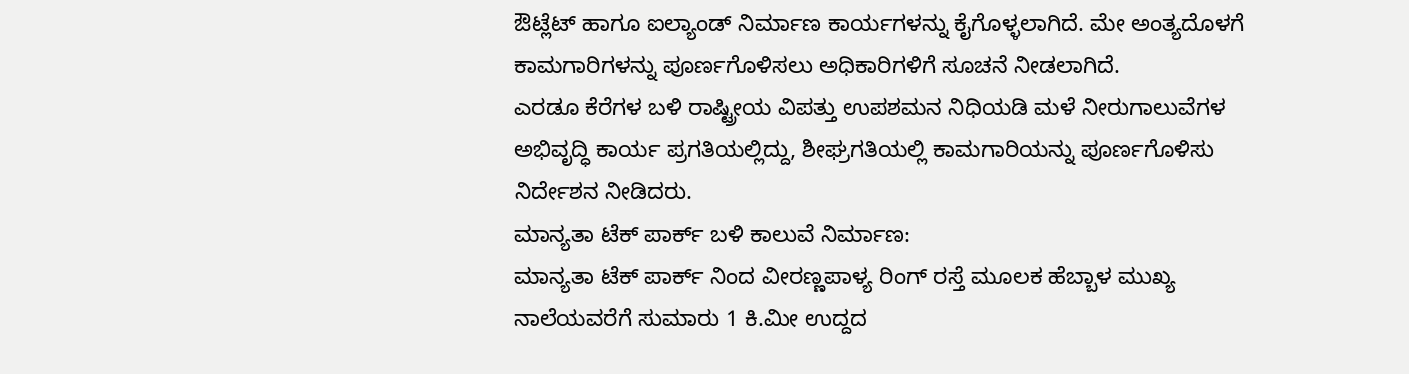ಔಟ್ಲೆಟ್ ಹಾಗೂ ಐಲ್ಯಾಂಡ್ ನಿರ್ಮಾಣ ಕಾರ್ಯಗಳನ್ನು ಕೈಗೊಳ್ಳಲಾಗಿದೆ. ಮೇ ಅಂತ್ಯದೊಳಗೆ ಕಾಮಗಾರಿಗಳನ್ನು ಪೂರ್ಣಗೊಳಿಸಲು ಅಧಿಕಾರಿಗಳಿಗೆ ಸೂಚನೆ ನೀಡಲಾಗಿದೆ.
ಎರಡೂ ಕೆರೆಗಳ ಬಳಿ ರಾಷ್ಟ್ರೀಯ ವಿಪತ್ತು ಉಪಶಮನ ನಿಧಿಯಡಿ ಮಳೆ ನೀರುಗಾಲುವೆಗಳ ಅಭಿವೃದ್ಧಿ ಕಾರ್ಯ ಪ್ರಗತಿಯಲ್ಲಿದ್ದು, ಶೀಘ್ರಗತಿಯಲ್ಲಿ ಕಾಮಗಾರಿಯನ್ನು ಪೂರ್ಣಗೊಳಿಸು ನಿರ್ದೇಶನ ನೀಡಿದರು.
ಮಾನ್ಯತಾ ಟೆಕ್ ಪಾರ್ಕ್ ಬಳಿ ಕಾಲುವೆ ನಿರ್ಮಾಣ:
ಮಾನ್ಯತಾ ಟೆಕ್ ಪಾರ್ಕ್ ನಿಂದ ವೀರಣ್ಣಪಾಳ್ಯ ರಿಂಗ್ ರಸ್ತೆ ಮೂಲಕ ಹೆಬ್ಬಾಳ ಮುಖ್ಯ ನಾಲೆಯವರೆಗೆ ಸುಮಾರು 1 ಕಿ.ಮೀ ಉದ್ದದ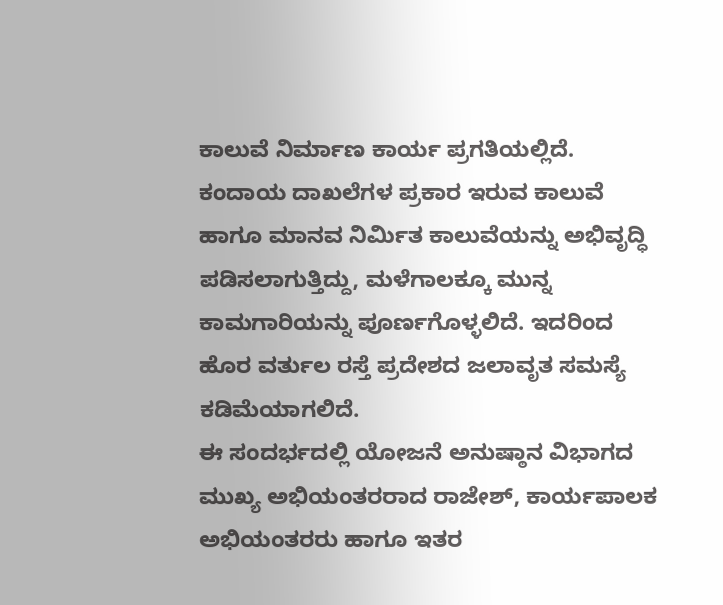ಕಾಲುವೆ ನಿರ್ಮಾಣ ಕಾರ್ಯ ಪ್ರಗತಿಯಲ್ಲಿದೆ. ಕಂದಾಯ ದಾಖಲೆಗಳ ಪ್ರಕಾರ ಇರುವ ಕಾಲುವೆ ಹಾಗೂ ಮಾನವ ನಿರ್ಮಿತ ಕಾಲುವೆಯನ್ನು ಅಭಿವೃದ್ಧಿ ಪಡಿಸಲಾಗುತ್ತಿದ್ದು, ಮಳೆಗಾಲಕ್ಕೂ ಮುನ್ನ ಕಾಮಗಾರಿಯನ್ನು ಪೂರ್ಣಗೊಳ್ಳಲಿದೆ. ಇದರಿಂದ ಹೊರ ವರ್ತುಲ ರಸ್ತೆ ಪ್ರದೇಶದ ಜಲಾವೃತ ಸಮಸ್ಯೆ ಕಡಿಮೆಯಾಗಲಿದೆ.
ಈ ಸಂದರ್ಭದಲ್ಲಿ ಯೋಜನೆ ಅನುಷ್ಠಾನ ವಿಭಾಗದ ಮುಖ್ಯ ಅಭಿಯಂತರರಾದ ರಾಜೇಶ್, ಕಾರ್ಯಪಾಲಕ ಅಭಿಯಂತರರು ಹಾಗೂ ಇತರ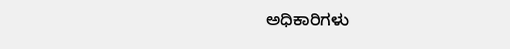ಅಧಿಕಾರಿಗಳು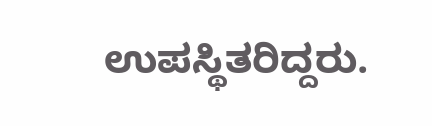ಉಪಸ್ಥಿತರಿದ್ದರು.